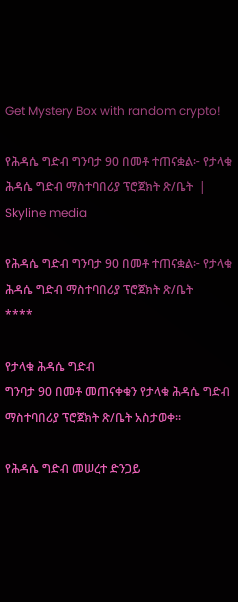Get Mystery Box with random crypto!

የሕዳሴ ግድብ ግንባታ 90 በመቶ ተጠናቋል፦ የታላቁ ሕዳሴ ግድብ ማስተባበሪያ ፕሮጀክት ጽ/ቤት  | Skyline media

የሕዳሴ ግድብ ግንባታ 90 በመቶ ተጠናቋል፦ የታላቁ ሕዳሴ ግድብ ማስተባበሪያ ፕሮጀክት ጽ/ቤት
****

የታላቁ ሕዳሴ ግድብ
ግንባታ 90 በመቶ መጠናቀቁን የታላቁ ሕዳሴ ግድብ ማስተባበሪያ ፕሮጀክት ጽ/ቤት አስታወቀ።

የሕዳሴ ግድብ መሠረተ ድንጋይ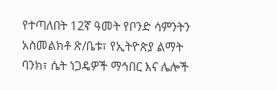የተጣለበት 12ኛ ዓመት የቦንድ ሳምንትን አስመልክቶ ጽ/ቤቱ፣ የኢትዮጵያ ልማት ባንክ፣ ሴት ነጋዴዎች ማኅበር እና ሌሎች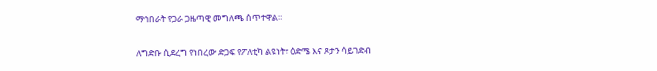ማኅበራት የጋራ ጋዜጣዊ መግለጫ ሰጥተዋል።

ለግድቡ ሲደረግ የነበረው ድጋፍ የፖለቲካ ልዩነት፣ ዕድሜ እና ጾታን ሳይገድብ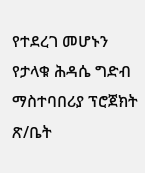የተደረገ መሆኑን የታላቁ ሕዳሴ ግድብ ማስተባበሪያ ፕሮጀክት ጽ/ቤት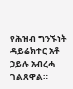የሕዝብ ግንኙነት ዳይሬክተር አቶ ኃይሉ አብረሓ ገልጸዋል።